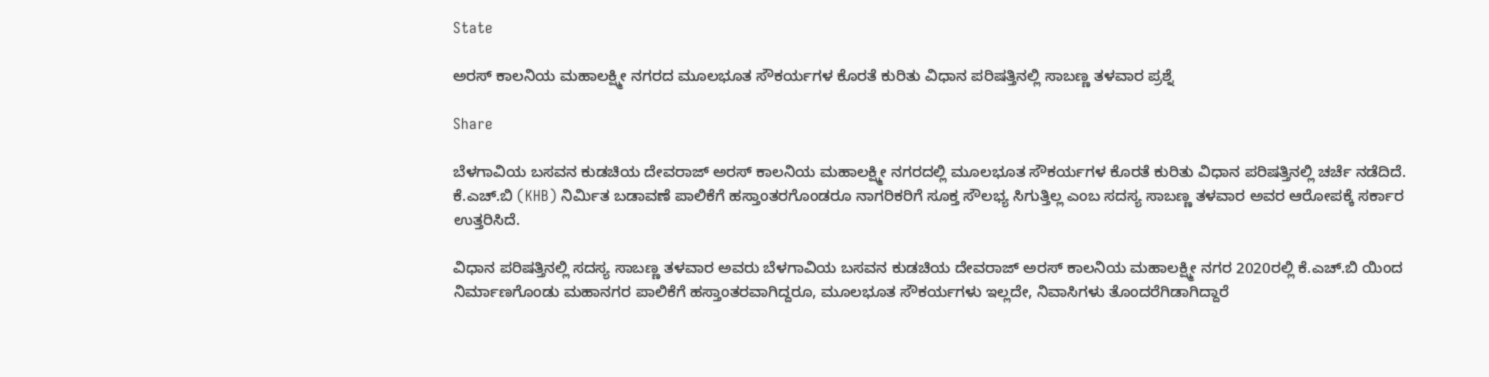State

ಅರಸ್ ಕಾಲನಿಯ ಮಹಾಲಕ್ಷ್ಮೀ ನಗರದ ಮೂಲಭೂತ ಸೌಕರ್ಯಗಳ ಕೊರತೆ ಕುರಿತು ವಿಧಾನ ಪರಿಷತ್ತಿನಲ್ಲಿ ಸಾಬಣ್ಣ ತಳವಾರ ಪ್ರಶ್ನೆ

Share

ಬೆಳಗಾವಿಯ ಬಸವನ ಕುಡಚಿಯ ದೇವರಾಜ್ ಅರಸ್ ಕಾಲನಿಯ ಮಹಾಲಕ್ಷ್ಮೀ ನಗರದಲ್ಲಿ ಮೂಲಭೂತ ಸೌಕರ್ಯಗಳ ಕೊರತೆ ಕುರಿತು ವಿಧಾನ ಪರಿಷತ್ತಿನಲ್ಲಿ ಚರ್ಚೆ ನಡೆದಿದೆ. ಕೆ.ಎಚ್.ಬಿ (KHB) ನಿರ್ಮಿತ ಬಡಾವಣೆ ಪಾಲಿಕೆಗೆ ಹಸ್ತಾಂತರಗೊಂಡರೂ ನಾಗರಿಕರಿಗೆ ಸೂಕ್ತ ಸೌಲಭ್ಯ ಸಿಗುತ್ತಿಲ್ಲ ಎಂಬ ಸದಸ್ಯ ಸಾಬಣ್ಣ ತಳವಾರ ಅವರ ಆರೋಪಕ್ಕೆ ಸರ್ಕಾರ ಉತ್ತರಿಸಿದೆ.

ವಿಧಾನ ಪರಿಷತ್ತಿನಲ್ಲಿ ಸದಸ್ಯ ಸಾಬಣ್ಣ ತಳವಾರ ಅವರು ಬೆಳಗಾವಿಯ ಬಸವನ ಕುಡಚಿಯ ದೇವರಾಜ್ ಅರಸ್ ಕಾಲನಿಯ ಮಹಾಲಕ್ಷ್ಮೀ ನಗರ 2020ರಲ್ಲಿ ಕೆ.ಎಚ್.ಬಿ ಯಿಂದ ನಿರ್ಮಾಣಗೊಂಡು ಮಹಾನಗರ ಪಾಲಿಕೆಗೆ ಹಸ್ತಾಂತರವಾಗಿದ್ದರೂ, ಮೂಲಭೂತ ಸೌಕರ್ಯಗಳು ಇಲ್ಲದೇ, ನಿವಾಸಿಗಳು ತೊಂದರೆಗಿಡಾಗಿದ್ದಾರೆ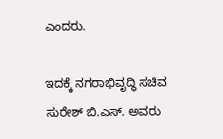ಎಂದರು.

ಇದಕ್ಕೆ ನಗರಾಭಿವೃದ್ಧಿ ಸಚಿವ ಸುರೇಶ್ ಬಿ.ಎಸ್. ಅವರು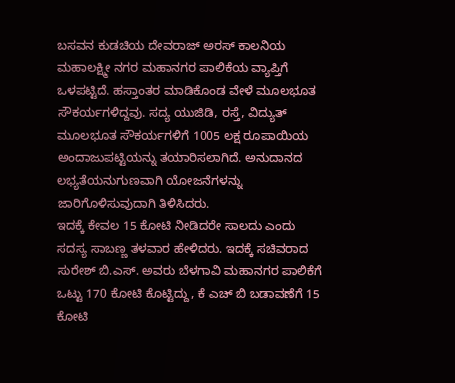ಬಸವನ ಕುಡಚಿಯ ದೇವರಾಜ್ ಅರಸ್ ಕಾಲನಿಯ ಮಹಾಲಕ್ಷ್ಮೀ ನಗರ ಮಹಾನಗರ ಪಾಲಿಕೆಯ ವ್ಯಾಪ್ತಿಗೆ ಒಳಪಟ್ಟಿದೆ. ಹಸ್ತಾಂತರ ಮಾಡಿಕೊಂಡ ವೇಳೆ ಮೂಲಭೂತ ಸೌಕರ್ಯಗಳಿದ್ದವು. ಸದ್ಯ ಯುಜಿಡಿ, ರಸ್ತೆ, ವಿದ್ಯುತ್ ಮೂಲಭೂತ ಸೌಕರ್ಯಗಳಿಗೆ 1005 ಲಕ್ಷ ರೂಪಾಯಿಯ ಅಂದಾಜುಪಟ್ಟಿಯನ್ನು ತಯಾರಿಸಲಾಗಿದೆ. ಅನುದಾನದ ಲಭ್ಯತೆಯನುಗುಣವಾಗಿ ಯೋಜನೆಗಳನ್ನು ಜಾರಿಗೊಳಿಸುವುದಾಗಿ ತಿಳಿಸಿದರು.
ಇದಕ್ಕೆ ಕೇವಲ 15 ಕೋಟಿ ನೀಡಿದರೇ ಸಾಲದು ಎಂದು ಸದಸ್ಯ ಸಾಬಣ್ಣ ತಳವಾರ ಹೇಳಿದರು. ಇದಕ್ಕೆ ಸಚಿವರಾದ ಸುರೇಶ್ ಬಿ.ಎಸ್. ಅವರು ಬೆಳಗಾವಿ ಮಹಾನಗರ ಪಾಲಿಕೆಗೆ ಒಟ್ಟು 170 ಕೋಟಿ ಕೊಟ್ಟಿದ್ದು, ಕೆ ಎಚ್ ಬಿ ಬಡಾವಣೆಗೆ 15 ಕೋಟಿ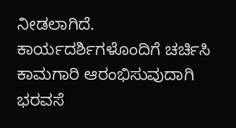ನೀಡಲಾಗಿದೆ. ಕಾರ್ಯದರ್ಶಿಗಳೊಂದಿಗೆ ಚರ್ಚಿಸಿ ಕಾಮಗಾರಿ ಆರಂಭಿಸುವುದಾಗಿ ಭರವಸೆ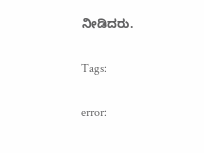ನೀಡಿದರು.

Tags:

error: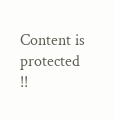Content is protected !!